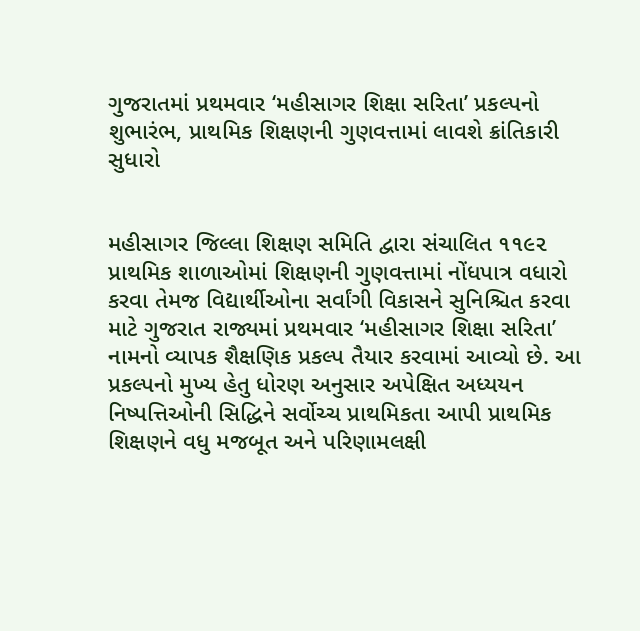ગુજરાતમાં પ્રથમવાર ‘મહીસાગર શિક્ષા સરિતા’ પ્રકલ્પનો શુભારંભ, પ્રાથમિક શિક્ષણની ગુણવત્તામાં લાવશે ક્રાંતિકારી સુધારો


મહીસાગર જિલ્લા શિક્ષણ સમિતિ દ્વારા સંચાલિત ૧૧૯૨ પ્રાથમિક શાળાઓમાં શિક્ષણની ગુણવત્તામાં નોંધપાત્ર વધારો કરવા તેમજ વિદ્યાર્થીઓના સર્વાંગી વિકાસને સુનિશ્ચિત કરવા માટે ગુજરાત રાજ્યમાં પ્રથમવાર ‘મહીસાગર શિક્ષા સરિતા’ નામનો વ્યાપક શૈક્ષણિક પ્રકલ્પ તૈયાર કરવામાં આવ્યો છે. આ પ્રકલ્પનો મુખ્ય હેતુ ધોરણ અનુસાર અપેક્ષિત અધ્યયન નિષ્પત્તિઓની સિદ્ધિને સર્વોચ્ચ પ્રાથમિકતા આપી પ્રાથમિક શિક્ષણને વધુ મજબૂત અને પરિણામલક્ષી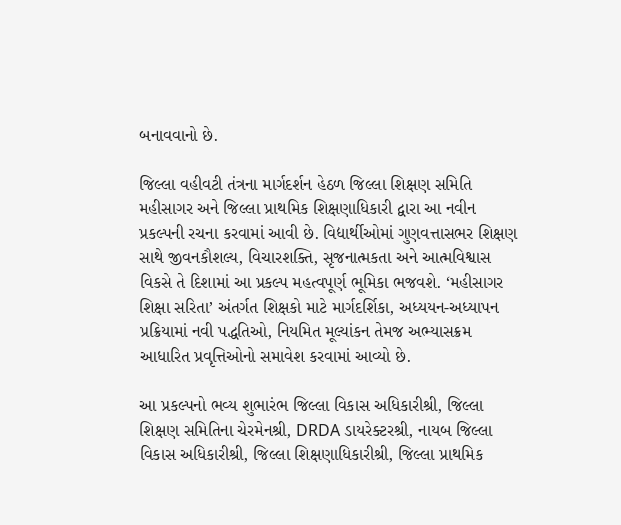બનાવવાનો છે.

જિલ્લા વહીવટી તંત્રના માર્ગદર્શન હેઠળ જિલ્લા શિક્ષણ સમિતિ મહીસાગર અને જિલ્લા પ્રાથમિક શિક્ષણાધિકારી દ્વારા આ નવીન પ્રકલ્પની રચના કરવામાં આવી છે. વિદ્યાર્થીઓમાં ગુણવત્તાસભર શિક્ષણ સાથે જીવનકૌશલ્ય, વિચારશક્તિ, સૃજનાત્મકતા અને આત્મવિશ્વાસ વિકસે તે દિશામાં આ પ્રકલ્પ મહત્વપૂર્ણ ભૂમિકા ભજવશે. ‘મહીસાગર શિક્ષા સરિતા’ અંતર્ગત શિક્ષકો માટે માર્ગદર્શિકા, અધ્યયન-અધ્યાપન પ્રક્રિયામાં નવી પદ્ધતિઓ, નિયમિત મૂલ્યાંકન તેમજ અભ્યાસક્રમ આધારિત પ્રવૃત્તિઓનો સમાવેશ કરવામાં આવ્યો છે.

આ પ્રકલ્પનો ભવ્ય શુભારંભ જિલ્લા વિકાસ અધિકારીશ્રી, જિલ્લા શિક્ષણ સમિતિના ચેરમેનશ્રી, DRDA ડાયરેક્ટરશ્રી, નાયબ જિલ્લા વિકાસ અધિકારીશ્રી, જિલ્લા શિક્ષણાધિકારીશ્રી, જિલ્લા પ્રાથમિક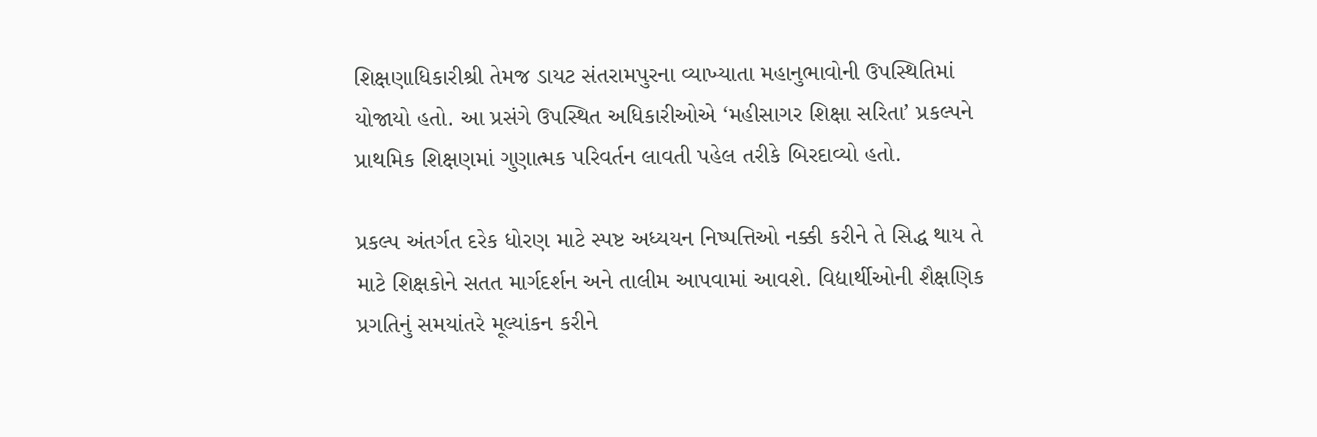શિક્ષણાધિકારીશ્રી તેમજ ડાયટ સંતરામપુરના વ્યાખ્યાતા મહાનુભાવોની ઉપસ્થિતિમાં યોજાયો હતો. આ પ્રસંગે ઉપસ્થિત અધિકારીઓએ ‘મહીસાગર શિક્ષા સરિતા’ પ્રકલ્પને પ્રાથમિક શિક્ષણમાં ગુણાત્મક પરિવર્તન લાવતી પહેલ તરીકે બિરદાવ્યો હતો.

પ્રકલ્પ અંતર્ગત દરેક ધોરણ માટે સ્પષ્ટ અધ્યયન નિષ્પત્તિઓ નક્કી કરીને તે સિદ્ધ થાય તે માટે શિક્ષકોને સતત માર્ગદર્શન અને તાલીમ આપવામાં આવશે. વિદ્યાર્થીઓની શૈક્ષણિક પ્રગતિનું સમયાંતરે મૂલ્યાંકન કરીને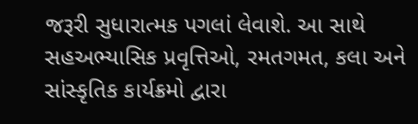જરૂરી સુધારાત્મક પગલાં લેવાશે. આ સાથે સહઅભ્યાસિક પ્રવૃત્તિઓ, રમતગમત, કલા અને સાંસ્કૃતિક કાર્યક્રમો દ્વારા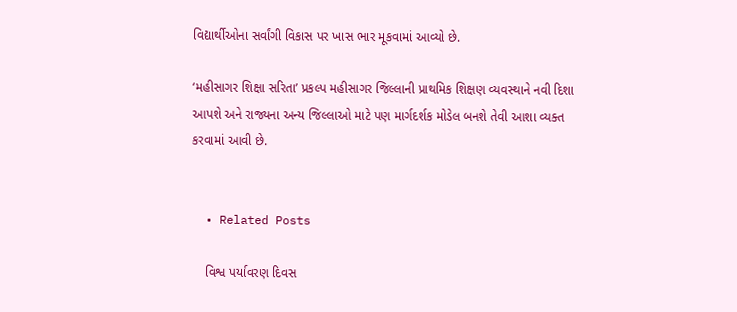વિદ્યાર્થીઓના સર્વાંગી વિકાસ પર ખાસ ભાર મૂકવામાં આવ્યો છે.

‘મહીસાગર શિક્ષા સરિતા’ પ્રકલ્પ મહીસાગર જિલ્લાની પ્રાથમિક શિક્ષણ વ્યવસ્થાને નવી દિશા આપશે અને રાજ્યના અન્ય જિલ્લાઓ માટે પણ માર્ગદર્શક મોડેલ બનશે તેવી આશા વ્યક્ત કરવામાં આવી છે.


  • Related Posts

    વિશ્વ પર્યાવરણ દિવસ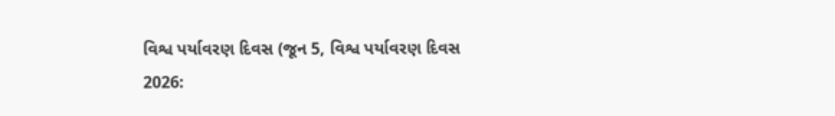વિશ્વ પર્યાવરણ દિવસ (જૂન 5, વિશ્વ પર્યાવરણ દિવસ 2026: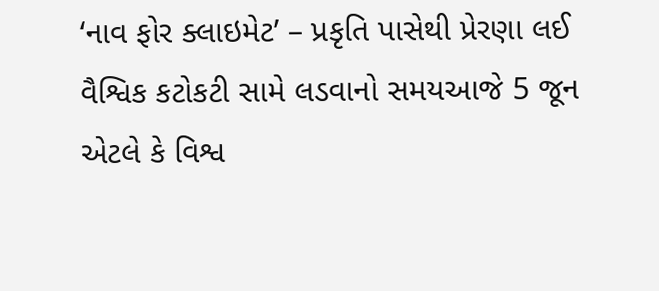‘નાવ ફોર ક્લાઇમેટ’ – પ્રકૃતિ પાસેથી પ્રેરણા લઈ વૈશ્વિક કટોકટી સામે લડવાનો સમયઆજે 5 જૂન એટલે કે વિશ્વ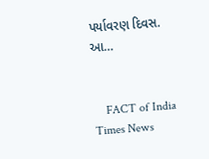પર્યાવરણ દિવસ. આ…


    FACT of India Times News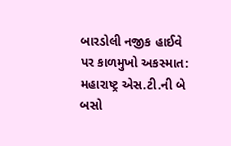બારડોલી નજીક હાઈવે પર કાળમુખો અકસ્માત: મહારાષ્ટ્ર એસ.ટી.ની બે બસો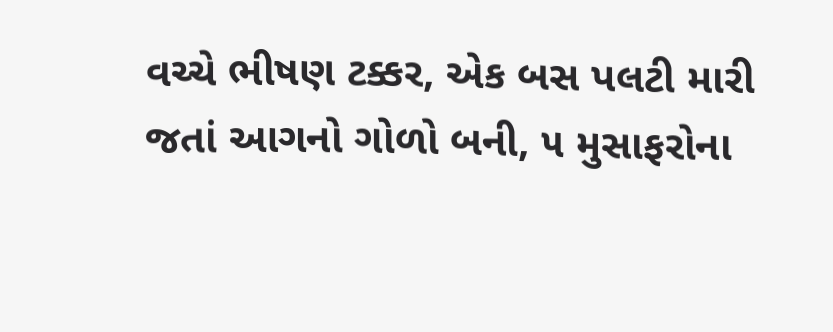વચ્ચે ભીષણ ટક્કર, એક બસ પલટી મારી જતાં આગનો ગોળો બની, ૫ મુસાફરોના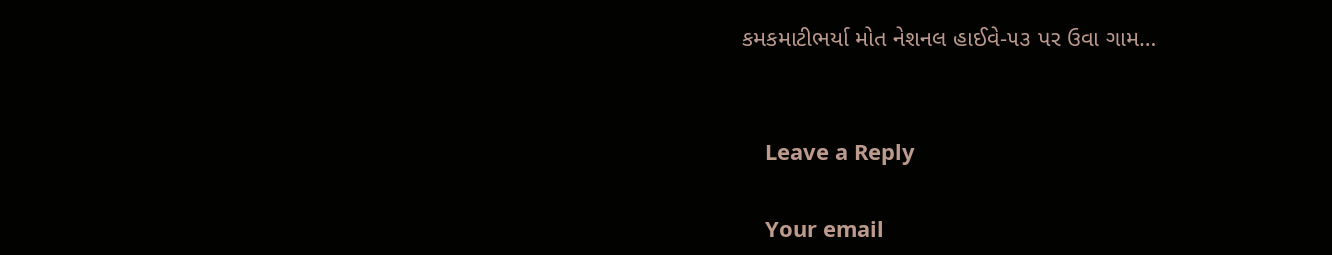કમકમાટીભર્યા મોત નેશનલ હાઈવે-૫૩ પર ઉવા ગામ…


    Leave a Reply

    Your email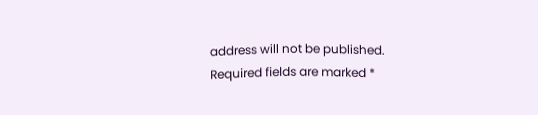address will not be published. Required fields are marked *